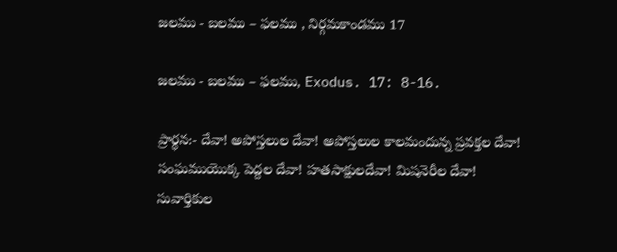జలము - బలము – ఫలము , నిర్గమకాండము 17

జలము - బలము – ఫలము, Exodus. 17: 8-16.

ప్రార్థన:- దేవా! అపోస్తలుల దేవా! అపోస్తలుల కాలమందున్న ప్రవక్తల దేవా! సంఘముయొక్క పెద్దల దేవా! హతసాక్షులదేవా! మిషనెరీల దేవా! సువార్తికుల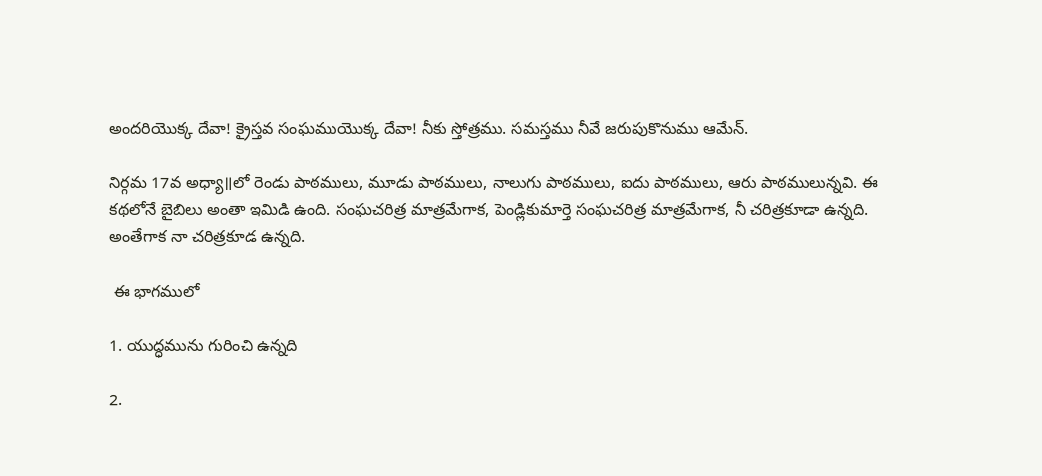అందరియొక్క దేవా! క్రైస్తవ సంఘముయొక్క దేవా! నీకు స్తోత్రము. సమస్తము నీవే జరుపుకొనుము ఆమేన్.

నిర్గమ 17వ అధ్యా॥లో రెండు పాఠములు, మూడు పాఠములు, నాలుగు పాఠములు, ఐదు పాఠములు, ఆరు పాఠములున్నవి. ఈ కథలోనే బైబిలు అంతా ఇమిడి ఉంది. సంఘచరిత్ర మాత్రమేగాక, పెండ్లికుమార్తె సంఘచరిత్ర మాత్రమేగాక, నీ చరిత్రకూడా ఉన్నది. అంతేగాక నా చరిత్రకూడ ఉన్నది.

 ఈ భాగములో

1. యుద్ధమును గురించి ఉన్నది

2.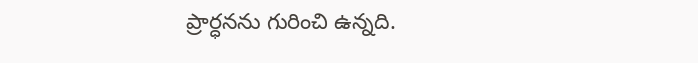ప్రార్ధనను గురించి ఉన్నది.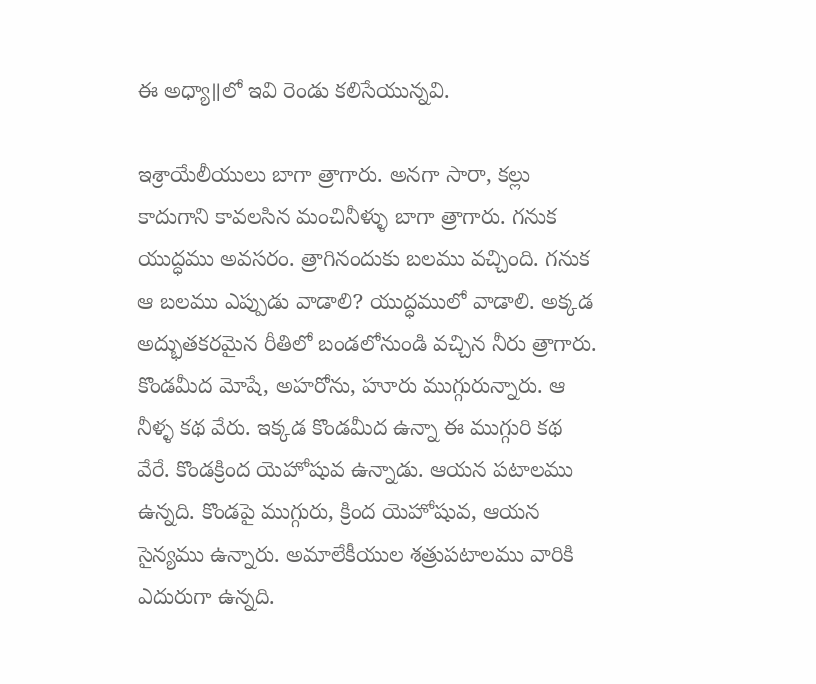ఈ అధ్యా॥లో ఇవి రెండు కలిసేయున్నవి.

ఇశ్రాయేలీయులు బాగా త్రాగారు. అనగా సారా, కల్లు కాదుగాని కావలసిన మంచినీళ్ళు బాగా త్రాగారు. గనుక యుద్ధము అవసరం. త్రాగినందుకు బలము వచ్చింది. గనుక ఆ బలము ఎప్పుడు వాడాలి? యుద్ధములో వాడాలి. అక్కడ అద్భుతకరమైన రీతిలో బండలోనుండి వచ్చిన నీరు త్రాగారు. కొండమీద మోషే, అహరోను, హూరు ముగ్గురున్నారు. ఆ నీళ్ళ కథ వేరు. ఇక్కడ కొండమీద ఉన్నా ఈ ముగ్గురి కథ వేరే. కొండక్రింద యెహోషువ ఉన్నాడు. ఆయన పటాలము ఉన్నది. కొండపై ముగ్గురు, క్రింద యెహోషువ, ఆయన సైన్యము ఉన్నారు. అమాలేకీయుల శత్రుపటాలము వారికి ఎదురుగా ఉన్నది.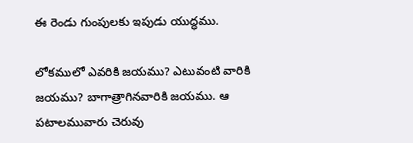ఈ రెండు గుంపులకు ఇపుడు యుద్ధము.

లోకములో ఎవరికి జయము? ఎటువంటి వారికి జయము? బాగాత్రాగినవారికి జయము. ఆ పటాలమువారు చెరువు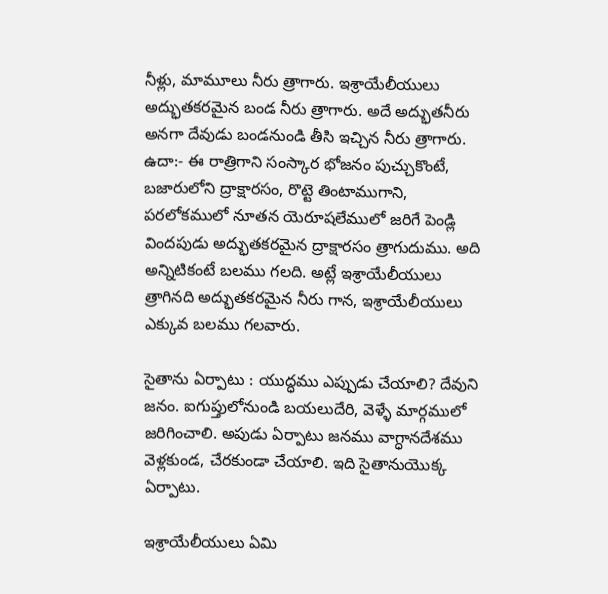నీళ్లు, మామూలు నీరు త్రాగారు. ఇశ్రాయేలీయులు అద్భుతకరమైన బండ నీరు త్రాగారు. అదే అద్భుతనీరు అనగా దేవుడు బండనుండి తీసి ఇచ్చిన నీరు త్రాగారు. ఉదా:- ఈ రాత్రిగాని సంస్కార భోజనం పుచ్చుకొంటే, బజారులోని ద్రాక్షారసం, రొట్టె తింటాముగాని, పరలోకములో నూతన యెరూషలేములో జరిగే పెండ్లి విందపుడు అద్భుతకరమైన ద్రాక్షారసం త్రాగుదుము. అది అన్నిటికంటే బలము గలది. అట్లే ఇశ్రాయేలీయులు త్రాగినది అద్భుతకరమైన నీరు గాన, ఇశ్రాయేలీయులు ఎక్కువ బలము గలవారు.

సైతాను ఏర్పాటు : యుద్ధము ఎప్పుడు చేయాలి? దేవుని జనం. ఐగుప్తులోనుండి బయలుదేరి, వెళ్ళే మార్గములో జరిగించాలి. అపుడు ఏర్పాటు జనము వాగ్ధానదేశము వెళ్లకుండ, చేరకుండా చేయాలి. ఇది సైతానుయొక్క ఏర్పాటు.

ఇశ్రాయేలీయులు ఏమి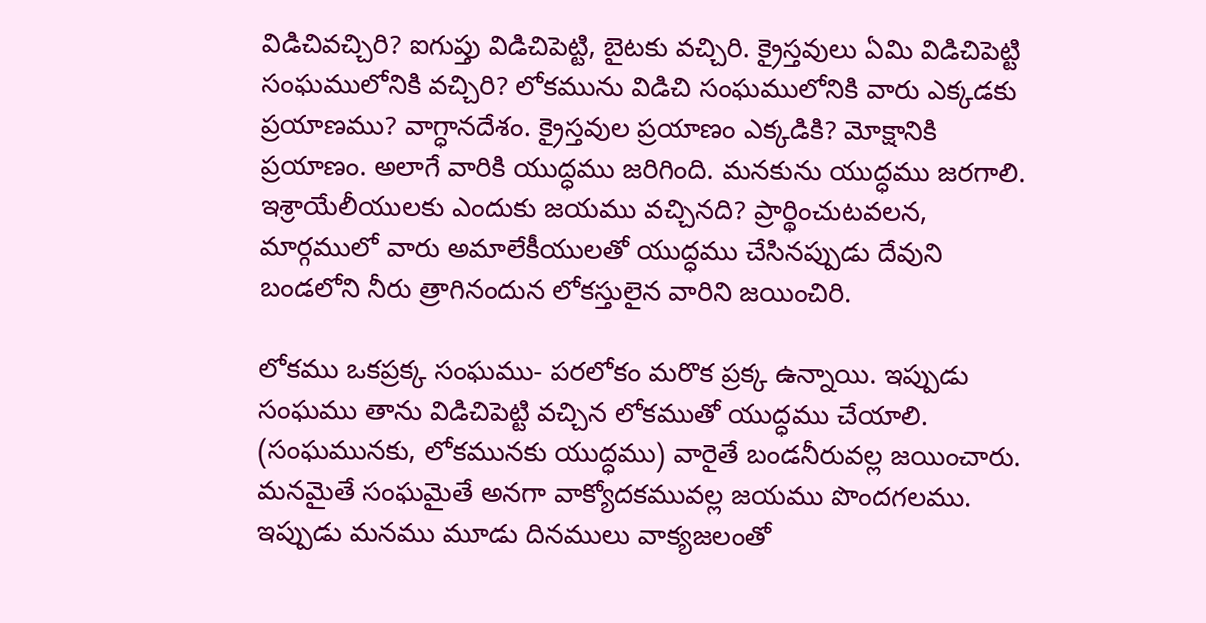విడిచివచ్చిరి? ఐగుప్తు విడిచిపెట్టి, బైటకు వచ్చిరి. క్రైస్తవులు ఏమి విడిచిపెట్టి సంఘములోనికి వచ్చిరి? లోకమును విడిచి సంఘములోనికి వారు ఎక్కడకు ప్రయాణము? వాగ్ధానదేశం. క్రైస్తవుల ప్రయాణం ఎక్కడికి? మోక్షానికి ప్రయాణం. అలాగే వారికి యుద్ధము జరిగింది. మనకును యుద్ధము జరగాలి. ఇశ్రాయేలీయులకు ఎందుకు జయము వచ్చినది? ప్రార్థించుటవలన, మార్గములో వారు అమాలేకీయులతో యుద్ధము చేసినప్పుడు దేవుని బండలోని నీరు త్రాగినందున లోకస్తులైన వారిని జయించిరి.

లోకము ఒకప్రక్క సంఘము- పరలోకం మరొక ప్రక్క ఉన్నాయి. ఇప్పుడు సంఘము తాను విడిచిపెట్టి వచ్చిన లోకముతో యుద్ధము చేయాలి. (సంఘమునకు, లోకమునకు యుద్ధము) వారైతే బండనీరువల్ల జయించారు. మనమైతే సంఘమైతే అనగా వాక్యోదకమువల్ల జయము పొందగలము. ఇప్పుడు మనము మూడు దినములు వాక్యజలంతో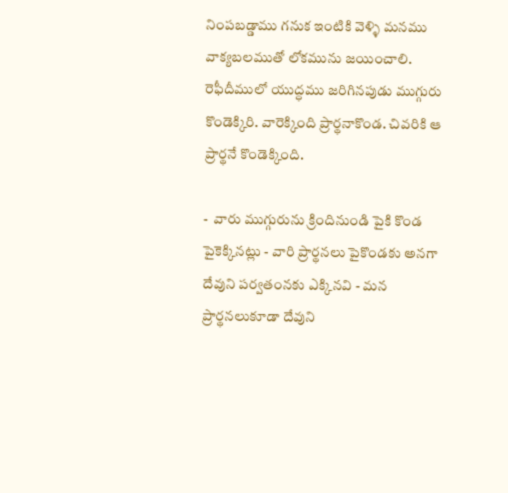నింపబడ్డాము గనుక ఇంటికి వెళ్ళి మనము వాక్యబలముతో లోకమును జయించాలి. రెఫీదీములో యుద్ధము జరిగినపుడు ముగ్గురు కొండెక్కిరి. వారెక్కింది ప్రార్థనాకొండ. చివరికి ఆ ప్రార్థనే కొండెక్కింది.

-  వారు ముగ్గురును క్రిందినుండి పైకి కొండ పైకెక్కినట్లు - వారి ప్రార్థనలు పైకొండకు అనగా దేవుని పర్వతంనకు ఎక్కినవి - మన ప్రార్థనలుకూడా దేవుని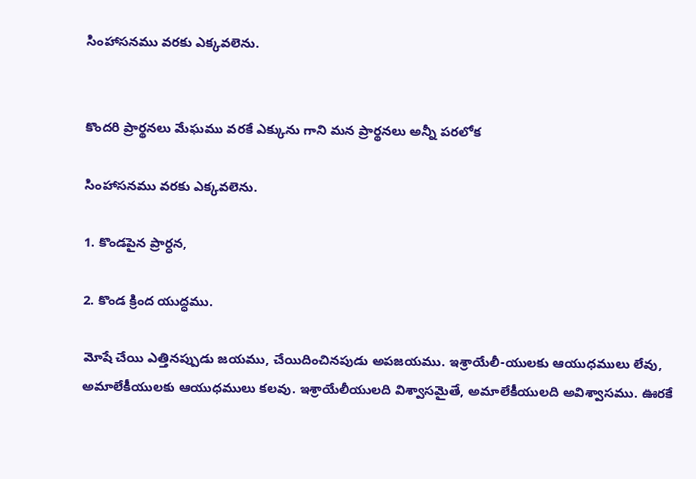సింహాసనము వరకు ఎక్కవలెను.


కొందరి ప్రార్థనలు మేఘము వరకే ఎక్కును గాని మన ప్రార్థనలు అన్నీ పరలోక

సింహాసనము వరకు ఎక్కవలెను.

1. కొండపైన ప్రార్ధన,

2. కొండ క్రింద యుద్ధము.

మోషే చేయి ఎత్తినప్పుడు జయము, చేయిదించినపుడు అపజయము. ఇశ్రాయేలీ-యులకు ఆయుధములు లేవు, అమాలేకీయులకు ఆయుధములు కలవు. ఇశ్రాయేలీయులది విశ్వాసమైతే, అమాలేకీయులది అవిశ్వాసము. ఊరకే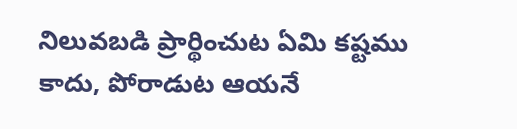నిలువబడి ప్రార్థించుట ఏమి కష్టము కాదు, పోరాడుట ఆయనే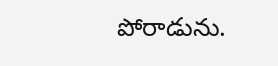పోరాడును.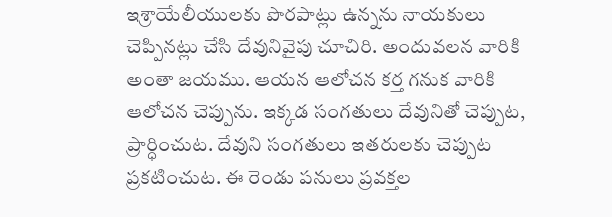ఇశ్రాయేలీయులకు పొరపాట్లు ఉన్నను నాయకులు చెప్పినట్లు చేసి దేవునివైపు చూచిరి. అందువలన వారికి అంతా జయము. ఆయన ఆలోచన కర్త గనుక వారికి ఆలోచన చెప్పును. ఇక్కడ సంగతులు దేవునితో చెప్పుట, ప్రార్ధించుట. దేవుని సంగతులు ఇతరులకు చెప్పుట ప్రకటించుట. ఈ రెండు పనులు ప్రవక్తల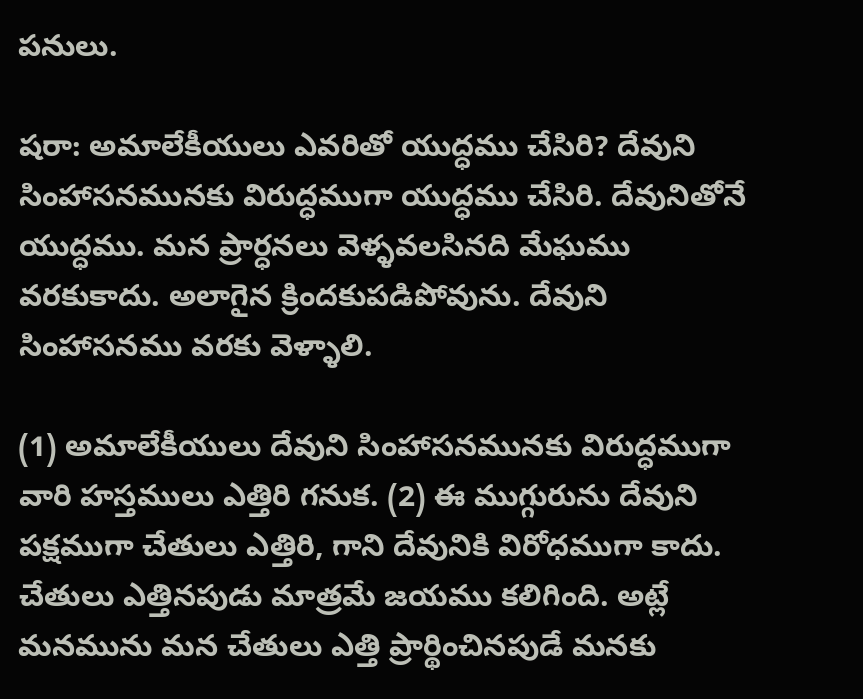పనులు.

షరా: అమాలేకీయులు ఎవరితో యుద్ధము చేసిరి? దేవుని సింహాసనమునకు విరుద్ధముగా యుద్ధము చేసిరి. దేవునితోనే యుద్ధము. మన ప్రార్ధనలు వెళ్ళవలసినది మేఘము వరకుకాదు. అలాగైన క్రిందకుపడిపోవును. దేవుని సింహాసనము వరకు వెళ్ళాలి.

(1) అమాలేకీయులు దేవుని సింహాసనమునకు విరుద్ధముగా వారి హస్తములు ఎత్తిరి గనుక. (2) ఈ ముగ్గురును దేవుని పక్షముగా చేతులు ఎత్తిరి, గాని దేవునికి విరోధముగా కాదు. చేతులు ఎత్తినపుడు మాత్రమే జయము కలిగింది. అట్లే మనమును మన చేతులు ఎత్తి ప్రార్థించినపుడే మనకు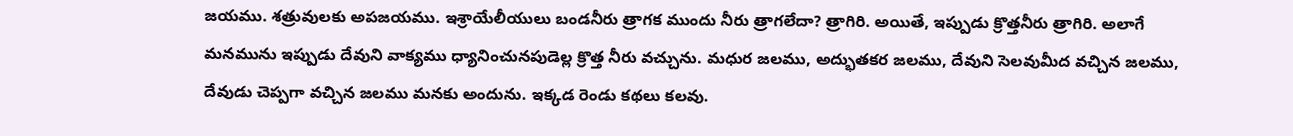జయము. శత్రువులకు అపజయము. ఇశ్రాయేలీయులు బండనీరు త్రాగక ముందు నీరు త్రాగలేదా? త్రాగిరి. అయితే, ఇప్పుడు క్రొత్తనీరు త్రాగిరి. అలాగే మనమును ఇప్పుడు దేవుని వాక్యము ధ్యానించునపుడెల్ల క్రొత్త నీరు వచ్చును. మధుర జలము, అద్భుతకర జలము, దేవుని సెలవుమీద వచ్చిన జలము, దేవుడు చెప్పగా వచ్చిన జలము మనకు అందును. ఇక్కడ రెండు కథలు కలవు.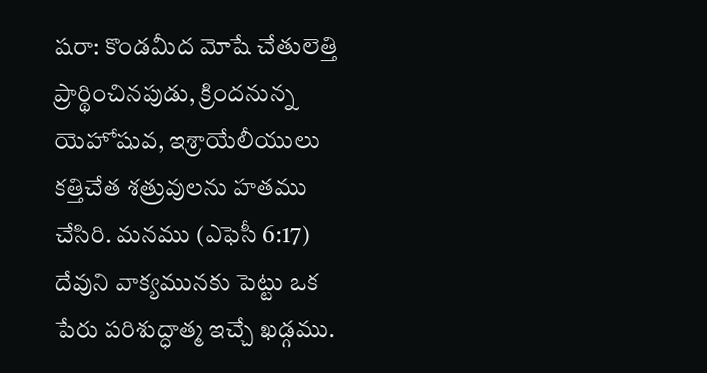షరా: కొండమీద మోషే చేతులెత్తి ప్రార్థించినపుడు, క్రిందనున్న యెహోషువ, ఇశ్రాయేలీయులు కత్తిచేత శత్రువులను హతము చేసిరి. మనము (ఎఫెసీ 6:17) దేవుని వాక్యమునకు పెట్టు ఒక పేరు పరిశుద్ధాత్మ ఇచ్చే ఖడ్గము.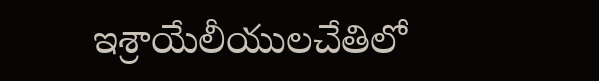ఇశ్రాయేలీయులచేతిలో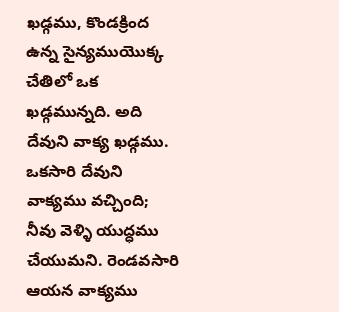ఖడ్గము, కొండక్రింద ఉన్న సైన్యముయొక్క చేతిలో ఒక ఖడ్గమున్నది. అది దేవుని వాక్య ఖడ్గము. ఒకసారి దేవుని వాక్యము వచ్చింది; నీవు వెళ్ళి యుద్ధము చేయుమని. రెండవసారి ఆయన వాక్యము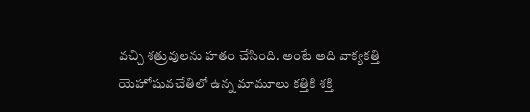వచ్చి శత్రువులను హతం చేసింది. అంటే అది వాక్యకత్తి యెహోషువచేతిలో ఉన్న మామూలు కత్తికి శక్తి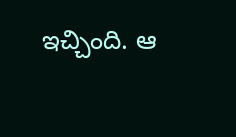ఇచ్చింది. ఆ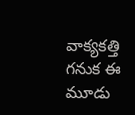వాక్యకత్తి గనుక ఈ మూడు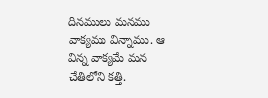దినములు మనము వాక్యము విన్నాము. ఆ విన్న వాక్యమే మన చేతిలోని కత్తి.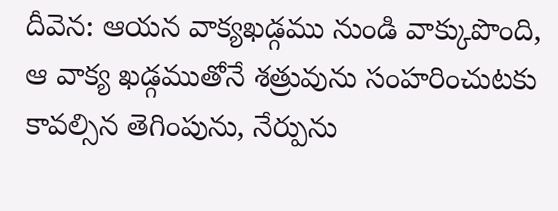దీవెన: ఆయన వాక్యఖడ్గము నుండి వాక్కుపొంది, ఆ వాక్య ఖడ్గముతోనే శత్రువును సంహరించుటకు కావల్సిన తెగింపును, నేర్పును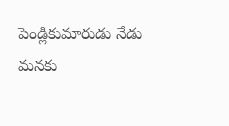పెండ్లికుమారుడు నేడు మనకు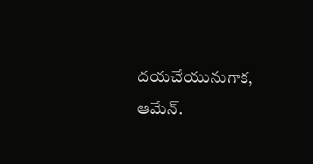దయచేయునుగాక, ఆమేన్.